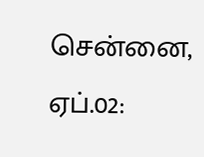சென்னை, ஏப்.02: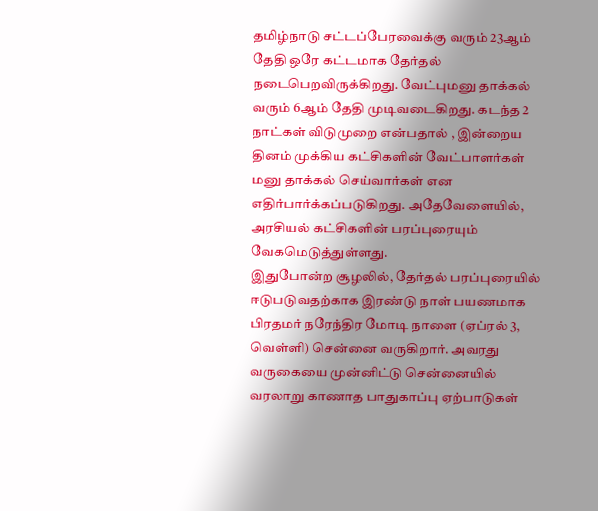தமிழ்நாடு சட்டப்பேரவைக்கு வரும் 23ஆம் தேதி ஒரே கட்டமாக தேர்தல் நடைபெறவிருக்கிறது. வேட்புமனு தாக்கல் வரும் 6ஆம் தேதி முடிவடைகிறது. கடந்த 2 நாட்கள் விடுமுறை என்பதால் , இன்றைய தினம் முக்கிய கட்சிகளின் வேட்பாளர்கள் மனு தாக்கல் செய்வார்கள் என எதிர்பார்க்கப்படுகிறது. அதேவேளையில், அரசியல் கட்சிகளின் பரப்புரையும் வேகமெடுத்துள்ளது.
இதுபோன்ற சூழலில், தேர்தல் பரப்புரையில் ஈடுபடுவதற்காக இரண்டு நாள் பயணமாக பிரதமர் நரேந்திர மோடி நாளை (ஏப்ரல் 3, வெள்ளி) சென்னை வருகிறார். அவரது வருகையை முன்னிட்டு சென்னையில் வரலாறு காணாத பாதுகாப்பு ஏற்பாடுகள்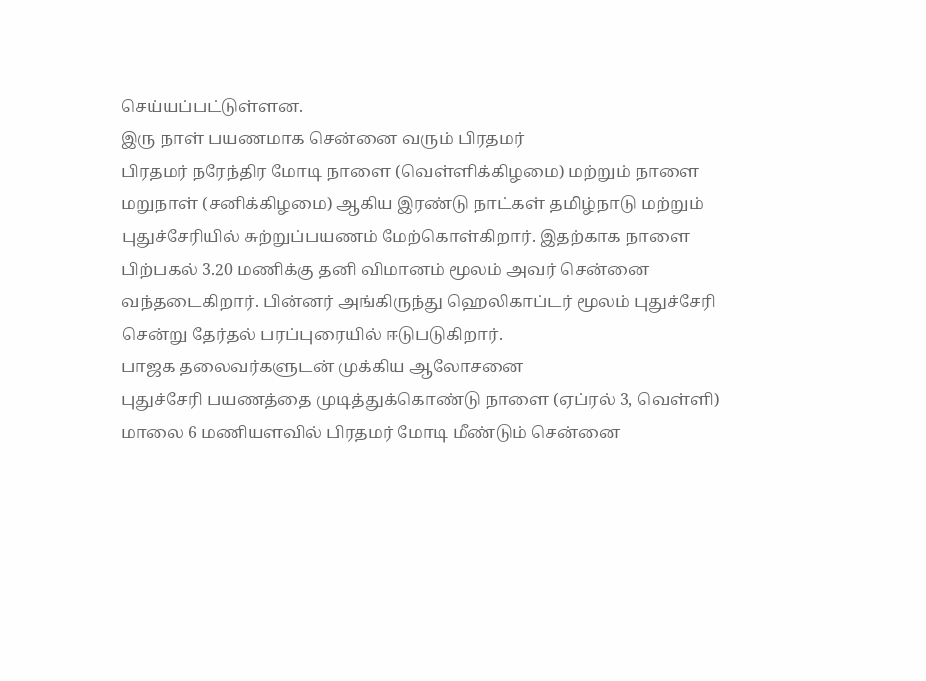செய்யப்பட்டுள்ளன.
இரு நாள் பயணமாக சென்னை வரும் பிரதமர்
பிரதமர் நரேந்திர மோடி நாளை (வெள்ளிக்கிழமை) மற்றும் நாளை மறுநாள் (சனிக்கிழமை) ஆகிய இரண்டு நாட்கள் தமிழ்நாடு மற்றும் புதுச்சேரியில் சுற்றுப்பயணம் மேற்கொள்கிறார். இதற்காக நாளை பிற்பகல் 3.20 மணிக்கு தனி விமானம் மூலம் அவர் சென்னை வந்தடைகிறார். பின்னர் அங்கிருந்து ஹெலிகாப்டர் மூலம் புதுச்சேரி சென்று தேர்தல் பரப்புரையில் ஈடுபடுகிறார்.
பாஜக தலைவர்களுடன் முக்கிய ஆலோசனை
புதுச்சேரி பயணத்தை முடித்துக்கொண்டு நாளை (ஏப்ரல் 3, வெள்ளி) மாலை 6 மணியளவில் பிரதமர் மோடி மீண்டும் சென்னை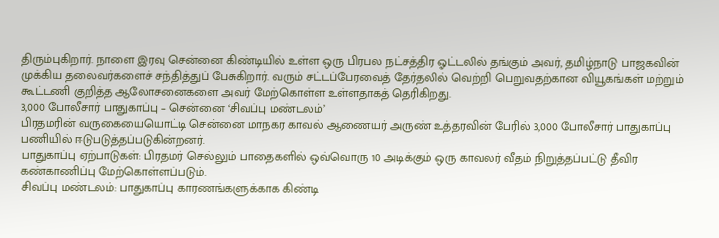திரும்புகிறார். நாளை இரவு சென்னை கிண்டியில் உள்ள ஒரு பிரபல நட்சத்திர ஓட்டலில் தங்கும் அவர், தமிழ்நாடு பாஜகவின் முக்கிய தலைவர்களைச் சந்தித்துப் பேசுகிறார். வரும் சட்டப்பேரவைத் தேர்தலில் வெற்றி பெறுவதற்கான வியூகங்கள் மற்றும் கூட்டணி குறித்த ஆலோசனைகளை அவர் மேற்கொள்ள உள்ளதாகத் தெரிகிறது.
3,000 போலீசார் பாதுகாப்பு – சென்னை ‘சிவப்பு மண்டலம்’
பிரதமரின் வருகையையொட்டி சென்னை மாநகர காவல் ஆணையர் அருண் உத்தரவின் பேரில் 3,000 போலீசார் பாதுகாப்பு பணியில் ஈடுபடுத்தப்படுகின்றனர்.
பாதுகாப்பு ஏற்பாடுகள்: பிரதமர் செல்லும் பாதைகளில் ஒவ்வொரு 10 அடிக்கும் ஒரு காவலர் வீதம் நிறுத்தப்பட்டு தீவிர கண்காணிப்பு மேற்கொள்ளப்படும்.
சிவப்பு மண்டலம்: பாதுகாப்பு காரணங்களுக்காக கிண்டி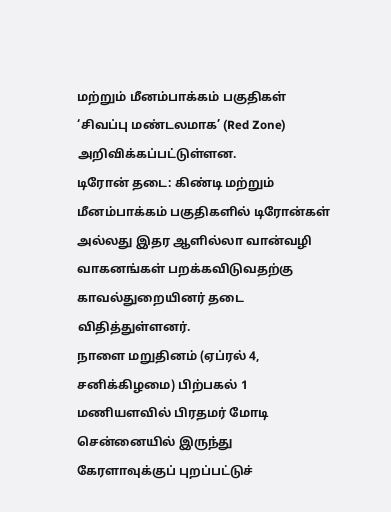மற்றும் மீனம்பாக்கம் பகுதிகள் ‘சிவப்பு மண்டலமாக’ (Red Zone) அறிவிக்கப்பட்டுள்ளன.
டிரோன் தடை: கிண்டி மற்றும் மீனம்பாக்கம் பகுதிகளில் டிரோன்கள் அல்லது இதர ஆளில்லா வான்வழி வாகனங்கள் பறக்கவிடுவதற்கு காவல்துறையினர் தடை விதித்துள்ளனர்.
நாளை மறுதினம் (ஏப்ரல் 4, சனிக்கிழமை) பிற்பகல் 1 மணியளவில் பிரதமர் மோடி சென்னையில் இருந்து கேரளாவுக்குப் புறப்பட்டுச்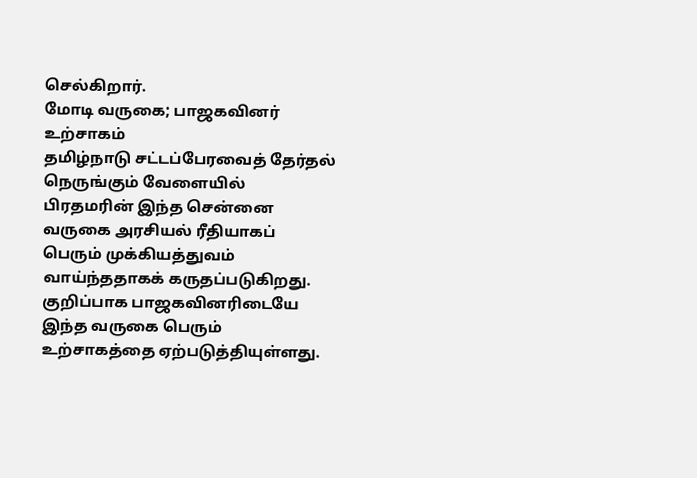செல்கிறார்.
மோடி வருகை; பாஜகவினர் உற்சாகம்
தமிழ்நாடு சட்டப்பேரவைத் தேர்தல் நெருங்கும் வேளையில் பிரதமரின் இந்த சென்னை வருகை அரசியல் ரீதியாகப் பெரும் முக்கியத்துவம் வாய்ந்ததாகக் கருதப்படுகிறது. குறிப்பாக பாஜகவினரிடையே இந்த வருகை பெரும் உற்சாகத்தை ஏற்படுத்தியுள்ளது.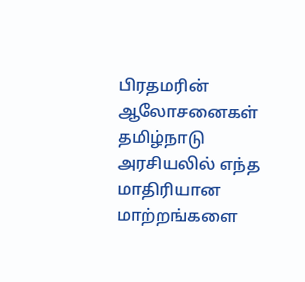பிரதமரின் ஆலோசனைகள் தமிழ்நாடு அரசியலில் எந்த மாதிரியான மாற்றங்களை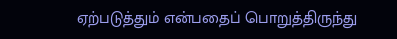ஏற்படுத்தும் என்பதைப் பொறுத்திருந்து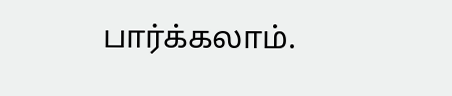பார்க்கலாம்.